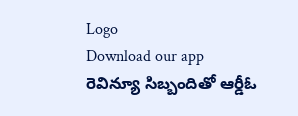Logo
Download our app
రెవిన్యూ సిబ్బందితో ఆర్డీఓ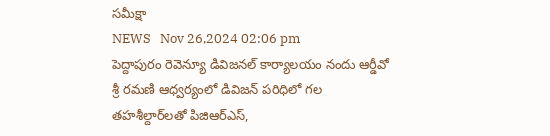సమీక్షా
NEWS   Nov 26,2024 02:06 pm
పెద్దాపురం రెవెన్యూ డివిజనల్ కార్యాలయం నందు ఆర్డీవో శ్రీ రమణి ఆధ్వర్యంలో డివిజన్ పరిధిలో గల తహశీల్దార్‌లతో పిజిఆర్‌ఎస్,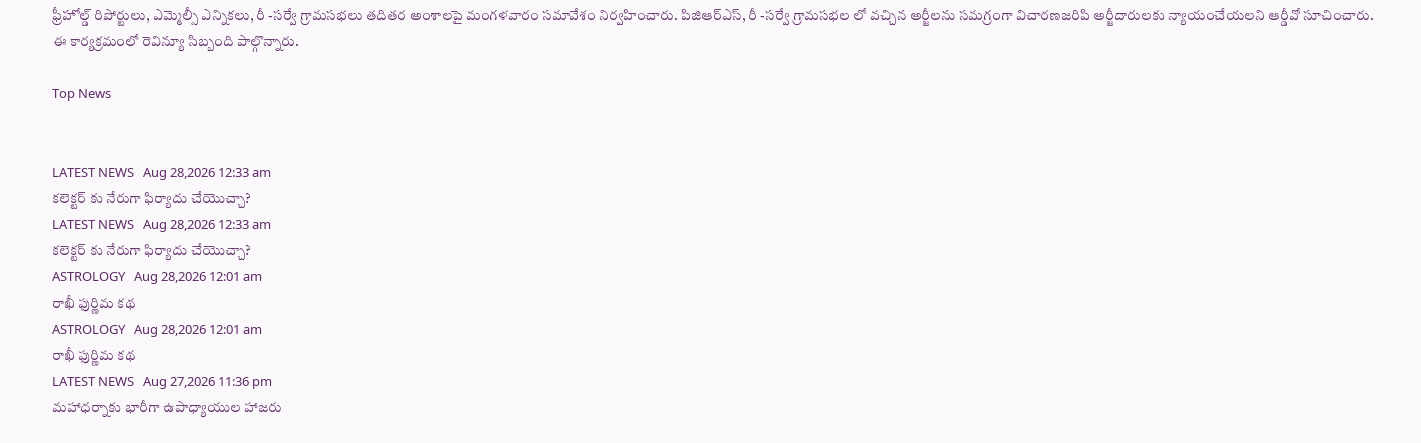ఫ్రీహోల్డ్ రిపోర్టులు, ఎమ్మెల్సీ ఎన్నికలు, రీ -సర్వే గ్రామసభలు తదితర అంశాలపై మంగళవారం సమావేశం నిర్వహించారు. పిజిఆర్‌ఎస్, రీ -సర్వే గ్రామసభల లో వచ్చిన అర్జీలను సమగ్రంగా విచారణజరిపి అర్జీదారులకు న్యాయంచేయలని ఆర్డీవో సూచించారు. ఈ కార్యక్రమంలో రెవిన్యూ సిబ్బంది పాల్గొన్నారు.

Top News


LATEST NEWS   Aug 28,2026 12:33 am
కలెక్టర్ కు నేరుగా ఫిర్యాదు చేయొచ్చా?
LATEST NEWS   Aug 28,2026 12:33 am
కలెక్టర్ కు నేరుగా ఫిర్యాదు చేయొచ్చా?
ASTROLOGY   Aug 28,2026 12:01 am
రాఖీ ఫుర్ణిమ కథ
ASTROLOGY   Aug 28,2026 12:01 am
రాఖీ ఫుర్ణిమ కథ
LATEST NEWS   Aug 27,2026 11:36 pm
మహాధర్నాకు భారీగా ఉపాధ్యాయుల హాజరు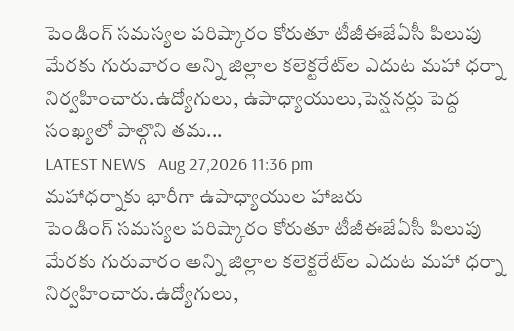పెండింగ్‌ సమస్యల పరిష్కారం కోరుతూ టీజీఈజేఏసీ పిలుపు మేరకు గురువారం అన్ని జిల్లాల కలెక్టరేట్‌ల ఎదుట మహా ధర్నా నిర్వహించారు.ఉద్యోగులు, ఉపాధ్యాయులు,పెన్షనర్లు పెద్ద సంఖ్యలో పాల్గొని తమ...
LATEST NEWS   Aug 27,2026 11:36 pm
మహాధర్నాకు భారీగా ఉపాధ్యాయుల హాజరు
పెండింగ్‌ సమస్యల పరిష్కారం కోరుతూ టీజీఈజేఏసీ పిలుపు మేరకు గురువారం అన్ని జిల్లాల కలెక్టరేట్‌ల ఎదుట మహా ధర్నా నిర్వహించారు.ఉద్యోగులు,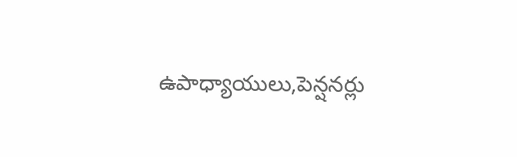ఉపాధ్యాయులు,పెన్షనర్లు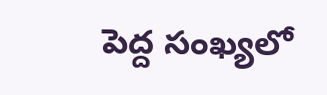పెద్ద సంఖ్యలో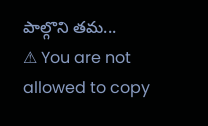పాల్గొని తమ...
⚠ You are not allowed to copy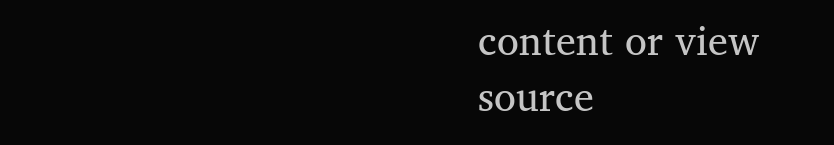content or view source